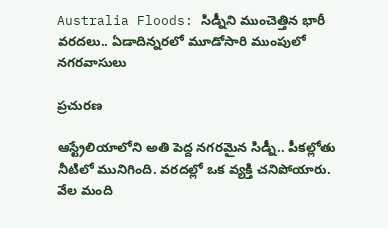Australia Floods: సిడ్నీని ముంచెత్తిన భారీ వరదలు.. ఏడాదిన్నరలో మూడోసారి ముంపులో నగరవాసులు

ప్రచురణ

ఆస్ట్రేలియాలోని అతి పెద్ద నగరమైన సిడ్నీ.. పీకల్లోతు నీటిలో మునిగింది. వరదల్లో ఒక వ్యక్తి చనిపోయారు. వేల మంది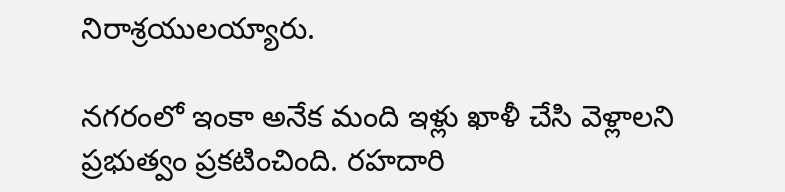నిరాశ్రయులయ్యారు.

నగరంలో ఇంకా అనేక మంది ఇళ్లు ఖాళీ చేసి వెళ్లాలని ప్రభుత్వం ప్రకటించింది. రహదారి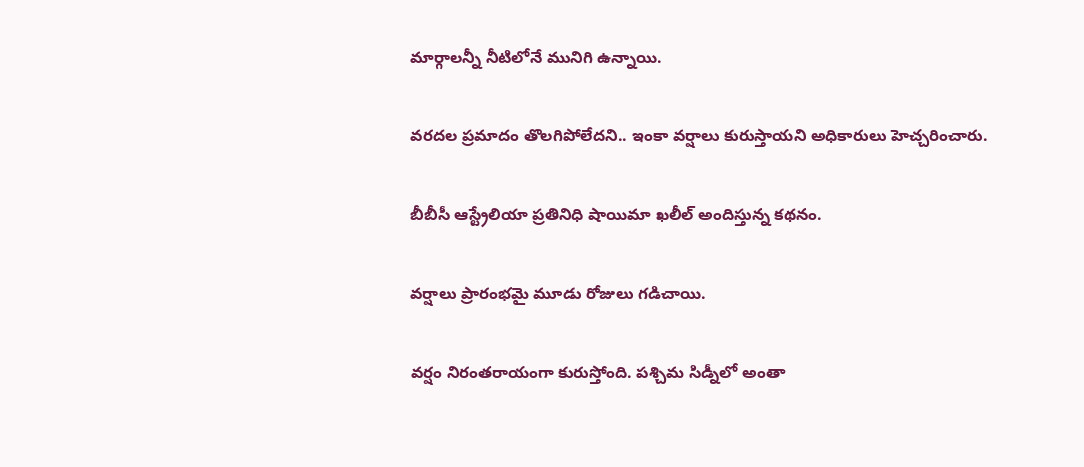మార్గాలన్నీ నీటిలోనే మునిగి ఉన్నాయి.

వరదల ప్రమాదం తొలగిపోలేదని.. ఇంకా వర్షాలు కురుస్తాయని అధికారులు హెచ్చరించారు.

బీబీసీ ఆస్ట్రేలియా ప్రతినిధి షాయిమా ఖలీల్ అందిస్తున్న కథనం.

వర్షాలు ప్రారంభమై మూడు రోజులు గడిచాయి.

వర్షం నిరంతరాయంగా కురుస్తోంది. పశ్చిమ సిడ్నీలో అంతా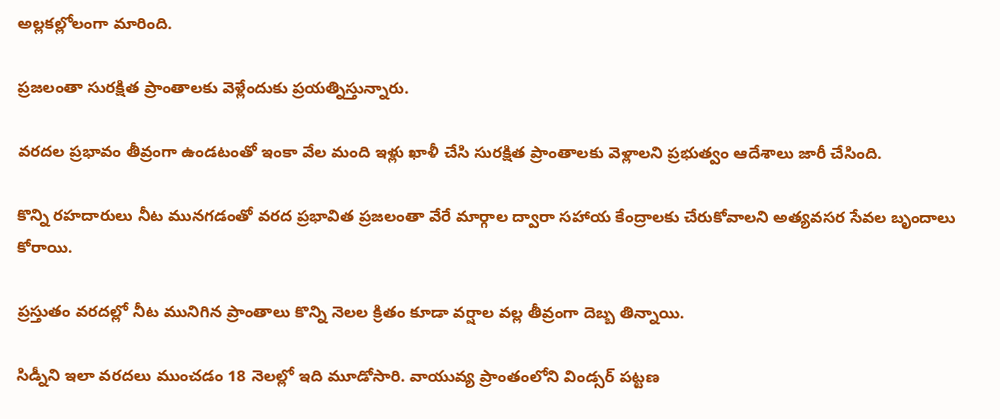అల్లకల్లోలంగా మారింది.

ప్రజలంతా సురక్షిత ప్రాంతాలకు వెళ్లేందుకు ప్రయత్నిస్తున్నారు.

వరదల ప్రభావం తీవ్రంగా ఉండటంతో ఇంకా వేల మంది ఇళ్లు ఖాళీ చేసి సురక్షిత ప్రాంతాలకు వెళ్లాలని ప్రభుత్వం ఆదేశాలు జారీ చేసింది.

కొన్ని రహదారులు నీట మునగడంతో వరద ప్రభావిత ప్రజలంతా వేరే మార్గాల ద్వారా సహాయ కేంద్రాలకు చేరుకోవాలని అత్యవసర సేవల బృందాలు కోరాయి.

ప్రస్తుతం వరదల్లో నీట మునిగిన ప్రాంతాలు కొన్ని నెలల క్రితం కూడా వర్షాల వల్ల తీవ్రంగా దెబ్బ తిన్నాయి.

సిడ్నీని ఇలా వరదలు ముంచడం 18 నెలల్లో ఇది మూడోసారి. వాయువ్య ప్రాంతంలోని విండ్సర్ పట్టణ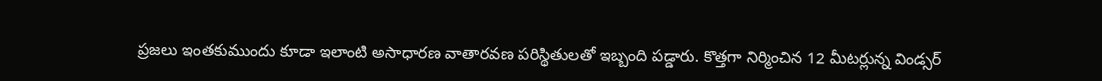ప్రజలు ఇంతకుముందు కూడా ఇలాంటి అసాధారణ వాతారవణ పరిస్థితులతో ఇబ్బంది పడ్డారు. కొత్తగా నిర్మించిన 12 మీటర్లున్న విండ్సర్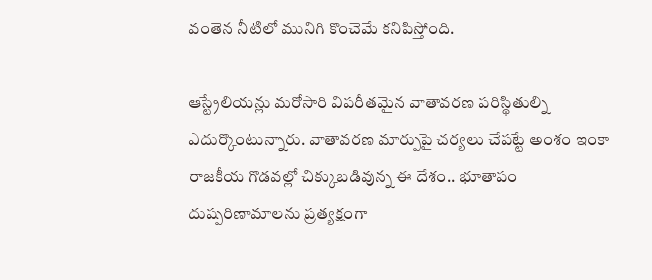వంతెన నీటిలో మునిగి కొంచెమే కనిపిస్తోంది.

ఆస్ట్రేలియన్లు మరోసారి విపరీతమైన వాతావరణ పరిస్థితుల్ని ఎదుర్కొంటున్నారు. వాతావరణ మార్పుపై చర్యలు చేపట్టే అంశం ఇంకా రాజకీయ గొడవల్లో చిక్కుబడివున్న ఈ దేశం.. భూతాపం దుష్పరిణామాలను ప్రత్యక్షంగా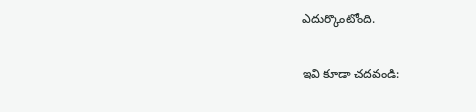ఎదుర్కొంటోంది.

ఇవి కూడా చదవండి: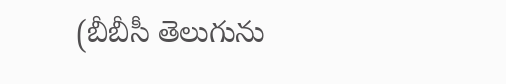(బీబీసీ తెలుగును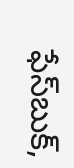ఫేస్‌బుక్,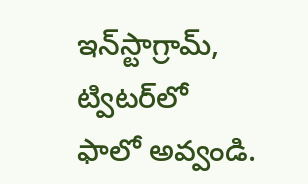ఇన్‌స్టాగ్రామ్‌, ట్విటర్‌లో ఫాలో అవ్వండి.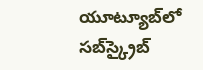యూట్యూబ్‌లో సబ్‌స్క్రైబ్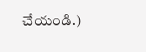చేయండి.)